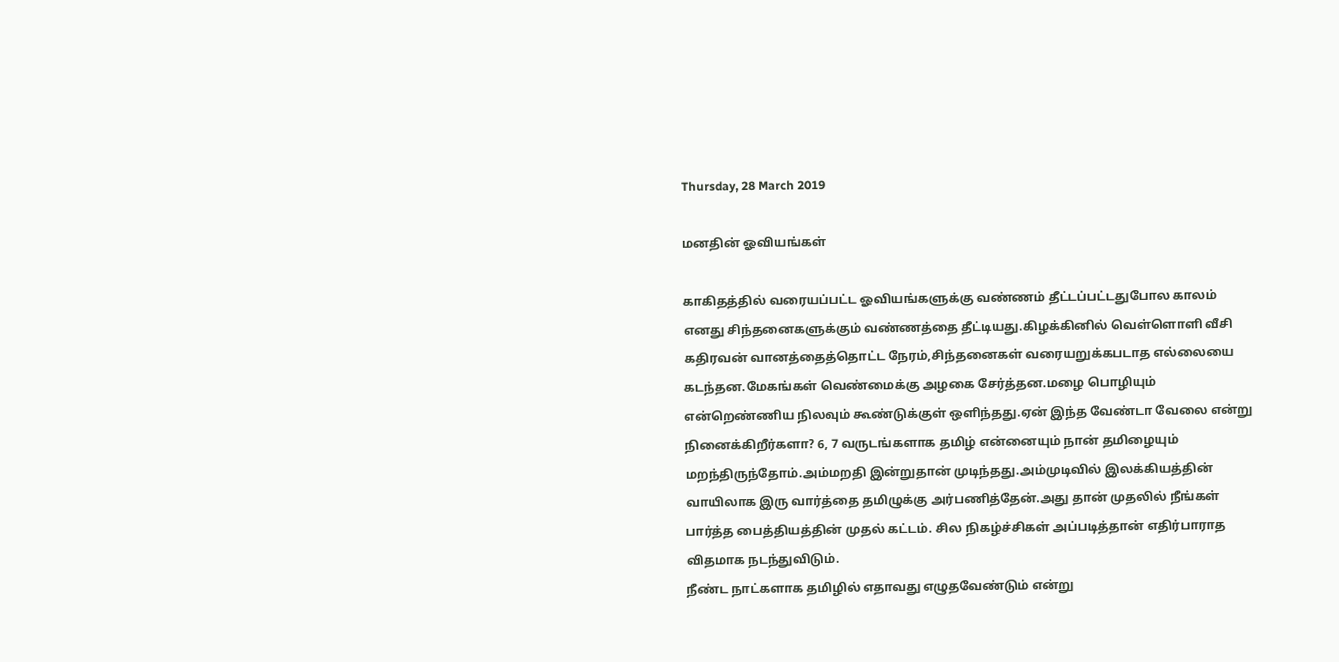Thursday, 28 March 2019

மனதின் ஓவியங்கள்

காகிதத்தில் வரையப்பட்ட ஓவியங்களுக்கு வண்ணம் தீட்டப்பட்டதுபோல காலம் எனது சிந்தனைகளுக்கும் வண்ணத்தை தீட்டியது.கிழக்கினில் வெள்ளொளி வீசி கதிரவன் வானத்தைத்தொட்ட நேரம்,சிந்தனைகள் வரையறுக்கபடாத எல்லையை கடந்தன.மேகங்கள் வெண்மைக்கு அழகை சேர்த்தன.மழை பொழியும் என்றெண்ணிய நிலவும் கூண்டுக்குள் ஒளிந்தது.ஏன் இந்த வேண்டா வேலை என்று நினைக்கிறீர்களா? 6, 7 வருடங்களாக தமிழ் என்னையும் நான் தமிழையும் மறந்திருந்தோம்.அம்மறதி இன்றுதான் முடிந்தது.அம்முடிவில் இலக்கியத்தின் வாயிலாக இரு வார்த்தை தமிழுக்கு அர்பணித்தேன்.அது தான் முதலில் நீங்கள் பார்த்த பைத்தியத்தின் முதல் கட்டம். சில நிகழ்ச்சிகள் அப்படித்தான் எதிர்பாராத விதமாக நடந்துவிடும்.
நீண்ட நாட்களாக தமிழில் எதாவது எழுதவேண்டும் என்று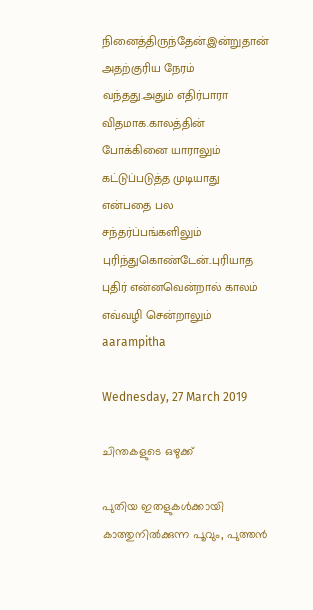நினைத்திருந்தேன்.இன்றுதான் அதற்குரிய நேரம் வந்தது.அதும் எதிர்பாரா விதமாக.காலத்தின் போக்கினை யாராலும் கட்டுப்படுத்த முடியாது என்பதை பல சந்தர்ப்பங்களிலும் புரிந்துகொண்டேன்..புரியாத புதிர் என்னவென்றால் காலம் எவ்வழி சென்றாலும் aarampitha

Wednesday, 27 March 2019

ചിന്തകളുടെ ഒഴുക്ക്

പുതിയ ഇതളുകൾക്കായി കാത്തുനിൽക്കുന്ന പൂവും, പുത്തൻ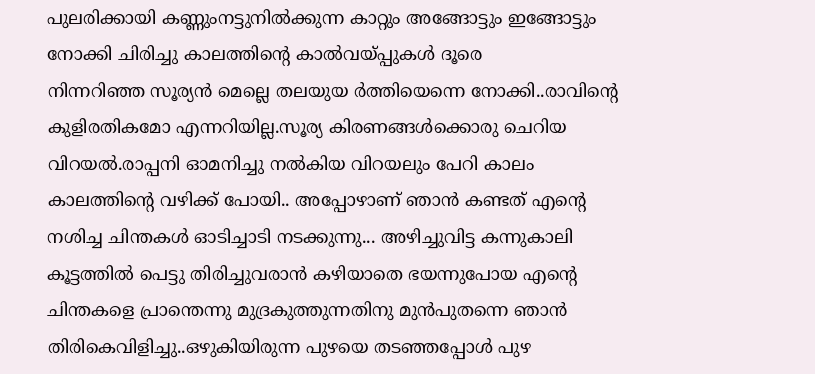പുലരിക്കായി കണ്ണുംനട്ടുനിൽക്കുന്ന കാറ്റും അങ്ങോട്ടും ഇങ്ങോട്ടും നോക്കി ചിരിച്ചു കാലത്തിന്റെ കാൽവയ്പ്പുകൾ ദൂരെ
നിന്നറിഞ്ഞ സൂര്യൻ മെല്ലെ തലയുയ ർത്തിയെന്നെ നോക്കി..രാവിന്റെ കുളിരതികമോ എന്നറിയില്ല.സൂര്യ കിരണങ്ങൾക്കൊരു ചെറിയ വിറയൽ.രാപ്പനി ഓമനിച്ചു നൽകിയ വിറയലും പേറി കാലം കാലത്തിന്റെ വഴിക്ക് പോയി.. അപ്പോഴാണ് ഞാൻ കണ്ടത് എന്റെ നശിച്ച ചിന്തകൾ ഓടിച്ചാടി നടക്കുന്നു... അഴിച്ചുവിട്ട കന്നുകാലി കൂട്ടത്തിൽ പെട്ടു തിരിച്ചുവരാൻ കഴിയാതെ ഭയന്നുപോയ എന്റെ ചിന്തകളെ പ്രാന്തെന്നു മുദ്രകുത്തുന്നതിനു മുൻപുതന്നെ ഞാൻ തിരികെവിളിച്ചു..ഒഴുകിയിരുന്ന പുഴയെ തടഞ്ഞപ്പോൾ പുഴ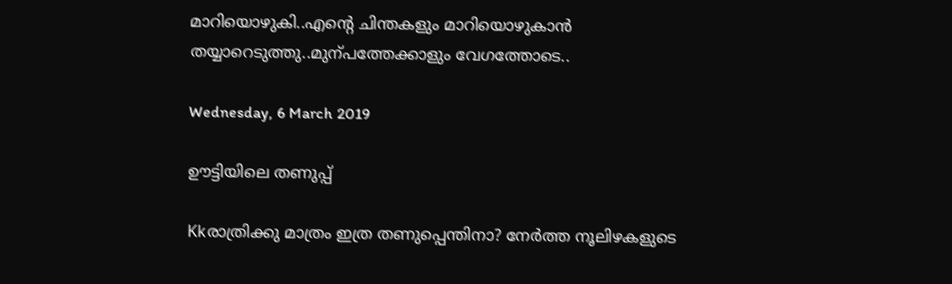മാറിയൊഴുകി..എന്റെ ചിന്തകളും മാറിയൊഴുകാൻ തയ്യാറെടുത്തു..മുന്പത്തേക്കാളും വേഗത്തോടെ..

Wednesday, 6 March 2019

ഊട്ടിയിലെ തണുപ്പ്

Kkരാത്രിക്കു മാത്രം ഇത്ര തണുപ്പെന്തിനാ? നേർത്ത നൂലിഴകളുടെ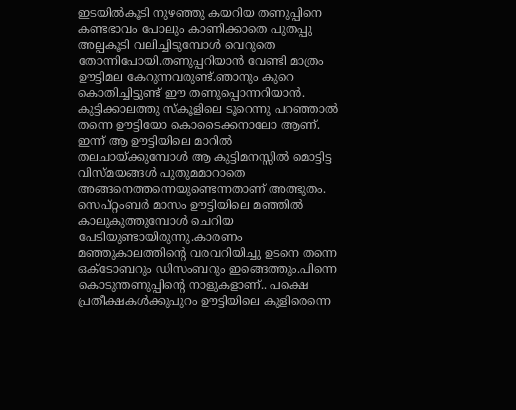ഇടയിൽകൂടി നുഴഞ്ഞു കയറിയ തണുപ്പിനെ കണ്ടഭാവം പോലും കാണിക്കാതെ പുതപ്പു അല്പകൂടി വലിച്ചിടുമ്പോൾ വെറുതെ തോന്നിപോയി.തണുപ്പറിയാൻ വേണ്ടി മാത്രം ഊട്ടിമല കേറുന്നവരുണ്ട്.ഞാനും കുറെ കൊതിച്ചിട്ടുണ്ട് ഈ തണുപ്പൊന്നറിയാൻ. കുട്ടിക്കാലത്തു സ്കൂളിലെ ടൂറെന്നു പറഞ്ഞാൽ തന്നെ ഊട്ടിയോ കൊടൈക്കനാലോ ആണ്.
ഇന്ന് ആ ഊട്ടിയിലെ മാറിൽ തലചായ്ക്കുമ്പോൾ ആ കുട്ടിമനസ്സിൽ മൊട്ടിട്ട വിസ്മയങ്ങൾ പുതുമമാറാതെ അങ്ങനെത്തന്നെയുണ്ടെന്നതാണ് അത്ഭുതം. സെപ്റ്റംബർ മാസം ഊട്ടിയിലെ മഞ്ഞിൽ കാലുകുത്തുമ്പോൾ ചെറിയ പേടിയുണ്ടായിരുന്നു.കാരണം മഞ്ഞുകാലത്തിന്റെ വരവറിയിച്ചു ഉടനെ തന്നെ ഒക്ടോബറും ഡിസംബറും ഇങ്ങെത്തും.പിന്നെ കൊടുന്തണുപ്പിന്റെ നാളുകളാണ്.. പക്ഷെ പ്രതീക്ഷകൾക്കുപുറം ഊട്ടിയിലെ കുളിരെന്നെ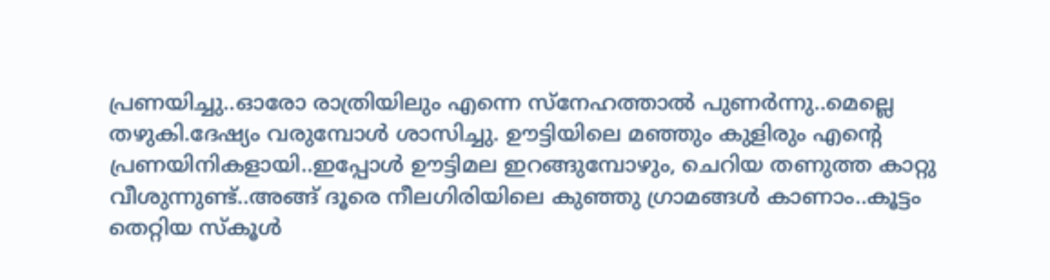പ്രണയിച്ചു..ഓരോ രാത്രിയിലും എന്നെ സ്നേഹത്താൽ പുണർന്നു..മെല്ലെ തഴുകി.ദേഷ്യം വരുമ്പോൾ ശാസിച്ചു. ഊട്ടിയിലെ മഞ്ഞും കുളിരും എന്റെ പ്രണയിനികളായി..ഇപ്പോൾ ഊട്ടിമല ഇറങ്ങുമ്പോഴും, ചെറിയ തണുത്ത കാറ്റു വീശുന്നുണ്ട്..അങ്ങ് ദൂരെ നീലഗിരിയിലെ കുഞ്ഞു ഗ്രാമങ്ങൾ കാണാം..കൂട്ടം തെറ്റിയ സ്കൂൾ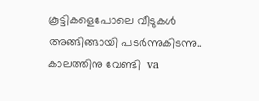കൂട്ടികളെപോലെ വീടുകൾ അങ്ങിങ്ങായി പടർന്നുകിടന്നു.. കാലത്തിനു വേണ്ടി  va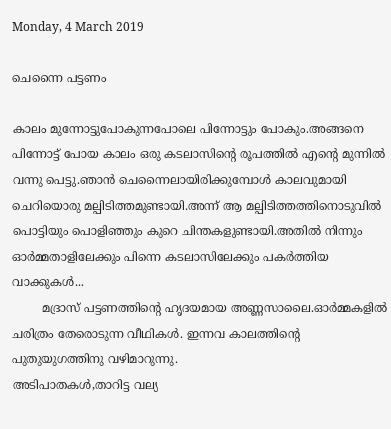Monday, 4 March 2019

ചെന്നൈ പട്ടണം

കാലം മുന്നോട്ടുപോകുന്നപോലെ പിന്നോട്ടും പോകും.അങ്ങനെ പിന്നോട്ട് പോയ കാലം ഒരു കടലാസിന്റെ രൂപത്തിൽ എന്റെ മുന്നിൽ വന്നു പെട്ടു.ഞാൻ ചെന്നൈലായിരിക്കുമ്പോൾ കാലവുമായി ചെറിയൊരു മല്പിടിത്തമുണ്ടായി.അന്ന് ആ മല്പിടിത്തത്തിനൊടുവിൽ പൊട്ടിയും പൊളിഞ്ഞും കുറെ ചിന്തകളുണ്ടായി.അതിൽ നിന്നും ഓർമ്മതാളിലേക്കും പിന്നെ കടലാസിലേക്കും പകർത്തിയ വാക്കുകൾ...
        മദ്രാസ് പട്ടണത്തിന്റെ ഹൃദയമായ അണ്ണസാലൈ.ഓർമ്മകളിൽ ചരിത്രം തേരൊടുന്ന വീഥികൾ. ഇന്നവ കാലത്തിന്റെ പുതുയുഗത്തിനു വഴിമാറുന്നു.
അടിപാതകൾ,താറിട്ട വല്യ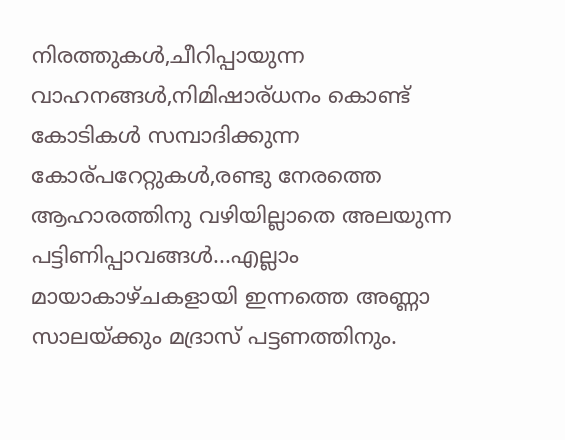നിരത്തുകൾ,ചീറിപ്പായുന്ന വാഹനങ്ങൾ,നിമിഷാര്ധനം കൊണ്ട് കോടികൾ സമ്പാദിക്കുന്ന കോര്പറേറ്റുകൾ,രണ്ടു നേരത്തെ ആഹാരത്തിനു വഴിയില്ലാതെ അലയുന്ന പട്ടിണിപ്പാവങ്ങൾ...എല്ലാം മായാകാഴ്ചകളായി ഇന്നത്തെ അണ്ണാ  സാലയ്ക്കും മദ്രാസ് പട്ടണത്തിനും.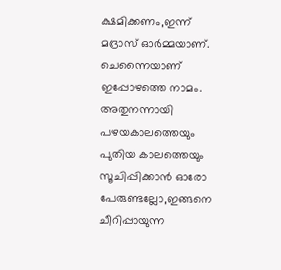ക്ഷമിക്കണം,ഇന്ന് മദ്രാസ് ഓർമ്മയാണ്. ചെന്നൈയാണ് ഇപ്പോഴത്തെ നാമം. അതുനന്നായി പഴയകാലത്തെയും പുതിയ കാലത്തെയും സൂചിപ്പിക്കാൻ ഓരോ പേരുണ്ടല്ലോ,ഇങ്ങനെ ചീറിപ്പായുന്ന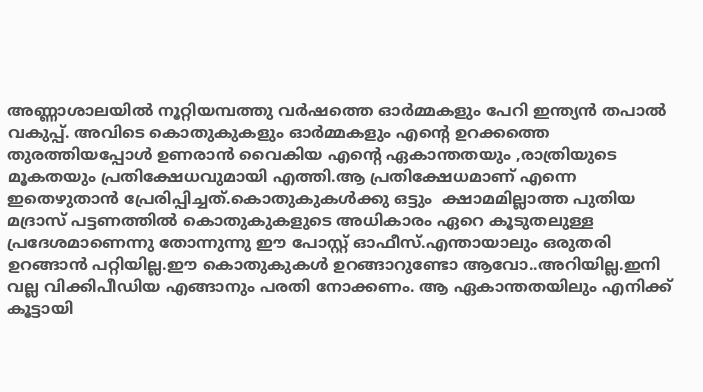അണ്ണാശാലയിൽ നൂറ്റിയമ്പത്തു വർഷത്തെ ഓർമ്മകളും പേറി ഇന്ത്യൻ തപാൽ വകുപ്പ്. അവിടെ കൊതുകുകളും ഓർമ്മകളും എന്റെ ഉറക്കത്തെ തുരത്തിയപ്പോൾ ഉണരാൻ വൈകിയ എന്റെ ഏകാന്തതയും ,രാത്രിയുടെ മൂകതയും പ്രതിക്ഷേധവുമായി എത്തി.ആ പ്രതിക്ഷേധമാണ് എന്നെ ഇതെഴുതാൻ പ്രേരിപ്പിച്ചത്.കൊതുകുകൾക്കു ഒട്ടും  ക്ഷാമമില്ലാത്ത പുതിയ മദ്രാസ് പട്ടണത്തിൽ കൊതുകുകളുടെ അധികാരം ഏറെ കൂടുതലുള്ള പ്രദേശമാണെന്നു തോന്നുന്നു ഈ പോസ്റ്റ് ഓഫീസ്.എന്തായാലും ഒരുതരി ഉറങ്ങാൻ പറ്റിയില്ല.ഈ കൊതുകുകൾ ഉറങ്ങാറുണ്ടോ ആവോ..അറിയില്ല.ഇനി വല്ല വിക്കിപീഡിയ എങ്ങാനും പരതി നോക്കണം. ആ ഏകാന്തതയിലും എനിക്ക് കൂട്ടായി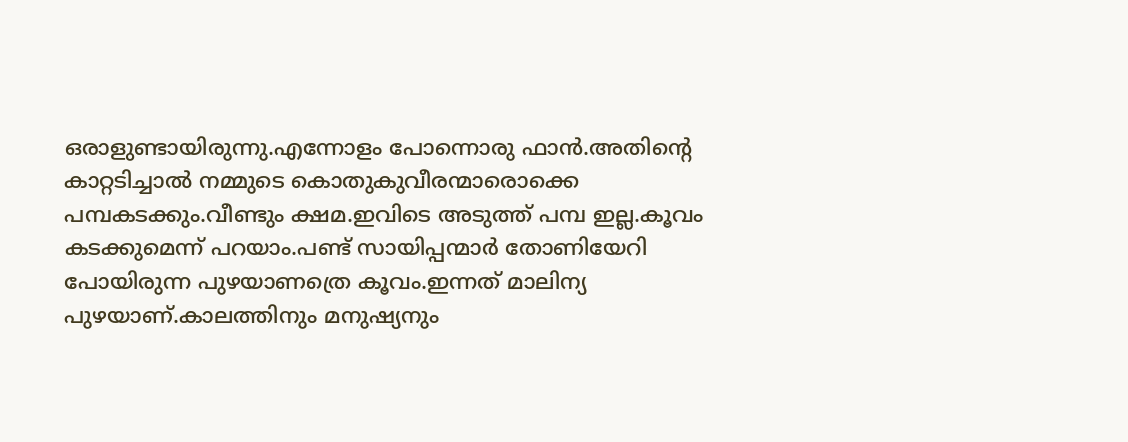ഒരാളുണ്ടായിരുന്നു.എന്നോളം പോന്നൊരു ഫാൻ.അതിന്റെ കാറ്റടിച്ചാൽ നമ്മുടെ കൊതുകുവീരന്മാരൊക്കെ പമ്പകടക്കും.വീണ്ടും ക്ഷമ.ഇവിടെ അടുത്ത് പമ്പ ഇല്ല.കൂവം കടക്കുമെന്ന് പറയാം.പണ്ട് സായിപ്പന്മാർ തോണിയേറി പോയിരുന്ന പുഴയാണത്രെ കൂവം.ഇന്നത് മാലിന്യ പുഴയാണ്.കാലത്തിനും മനുഷ്യനും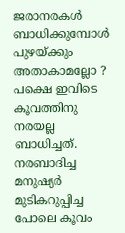ജരാനരകൾ ബാധിക്കുമ്പോൾ പുഴയ്ക്കും അതാകാമല്ലോ ? പക്ഷെ ഇവിടെ കൂവത്തിനു നരയല്ല ബാധിച്ചത്. നരബാദിച്ച മനുഷ്യർ മുടികറുപ്പിച്ച പോലെ കൂവം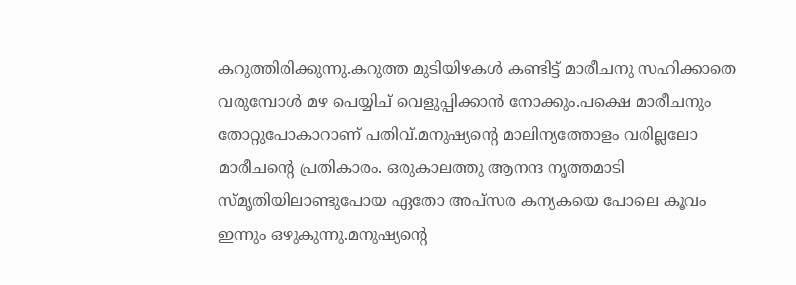കറുത്തിരിക്കുന്നു.കറുത്ത മുടിയിഴകൾ കണ്ടിട്ട് മാരീചനു സഹിക്കാതെ വരുമ്പോൾ മഴ പെയ്യിച് വെളുപ്പിക്കാൻ നോക്കും.പക്ഷെ മാരീചനും തോറ്റുപോകാറാണ് പതിവ്.മനുഷ്യന്റെ മാലിന്യത്തോളം വരില്ലലോ മാരീചന്റെ പ്രതികാരം. ഒരുകാലത്തു ആനന്ദ നൃത്തമാടി സ്മൃതിയിലാണ്ടുപോയ ഏതോ അപ്സര കന്യകയെ പോലെ കൂവം ഇന്നും ഒഴുകുന്നു.മനുഷ്യന്റെ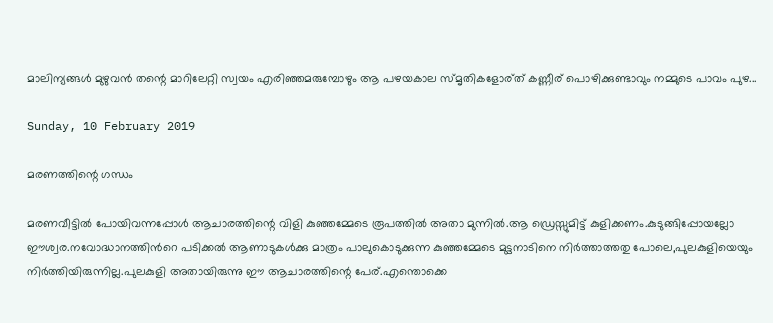മാലിന്യങ്ങൾ മുഴുവൻ തന്റെ മാറിലേറ്റി സ്വയം എരിഞ്ഞമരുമ്പോഴും ആ പഴയകാല സ്മൃതികളോര്ത് കണ്ണീര് പൊഴിക്കുണ്ടാവും നമ്മുടെ പാവം പുഴ...

Sunday, 10 February 2019

മരണത്തിന്റെ ഗന്ധം

മരണവീട്ടിൽ പോയിവന്നപ്പോൾ ആചാരത്തിന്റെ വിളി കുഞ്ഞമ്മേടെ രൂപത്തിൽ അതാ മുന്നിൽ.ആ ഡ്രെസ്സുമിട്ട് കുളിക്കണം.കുടുങ്ങിപ്പോയല്ലോ ഈശ്വര.നവോദ്ധാനത്തിൻറെ പടിക്കൽ ആണാടുകൾക്കു മാത്രം പാലുകൊടുക്കുന്ന കുഞ്ഞമ്മേടെ മുട്ടനാടിനെ നിർത്താത്തതു പോലെ,പുലകുളിയെയും നിർത്തിയിരുന്നില്ല.പുലകുളി അതായിരുന്നു ഈ ആചാരത്തിന്റെ പേര്.എന്തൊക്കെ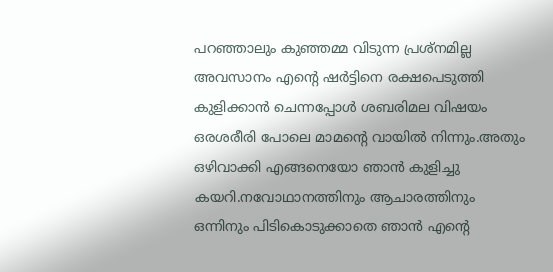പറഞ്ഞാലും കുഞ്ഞമ്മ വിടുന്ന പ്രശ്നമില്ല അവസാനം എന്റെ ഷർട്ടിനെ രക്ഷപെടുത്തി കുളിക്കാൻ ചെന്നപ്പോൾ ശബരിമല വിഷയം ഒരശരീരി പോലെ മാമന്റെ വായിൽ നിന്നും.അതും ഒഴിവാക്കി എങ്ങനെയോ ഞാൻ കുളിച്ചു കയറി.നവോഥാനത്തിനും ആചാരത്തിനും ഒന്നിനും പിടികൊടുക്കാതെ ഞാൻ എന്റെ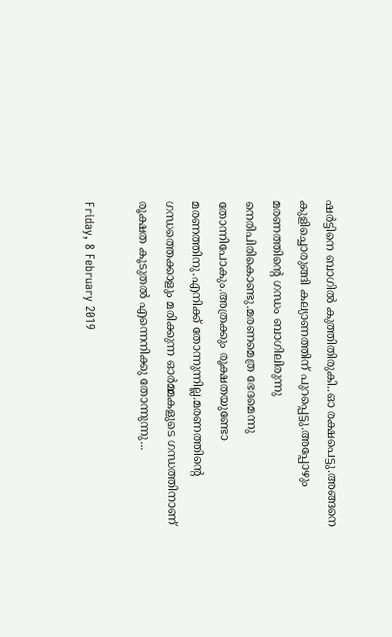ഷർട്ടിനെ ബാഗിൽ കുത്തിതിരുകി..ഓ രക്ഷപെട്ടു.അങ്ങനെ കുളിച്ചൊരുങ്ങി കല്യാണത്തിന് പുറപ്പെട്ടു.അപ്പോഴും മരണത്തിന്റെ ഗന്ധം ബാഗിലിരുന്നു നെരിപിരികൊണ്ടു.മരണമെത്ര ഭേദമെന്നു തോന്നിപോകും.അത്രക്കും രൂക്ഷതയുണ്ടോ മരണത്തിനു.എനിക്ക് തോന്നുന്നില്ല.മരണത്തിന്റെ ഗന്ധത്തെക്കാളും മരിക്കുന്ന ഓർമ്മകളുടെ ഗന്ധത്തിനാണ് രൂക്ഷത കൂടുതൽ എന്നെനിക്കു തോന്നുന്നു...

Friday, 8 February 2019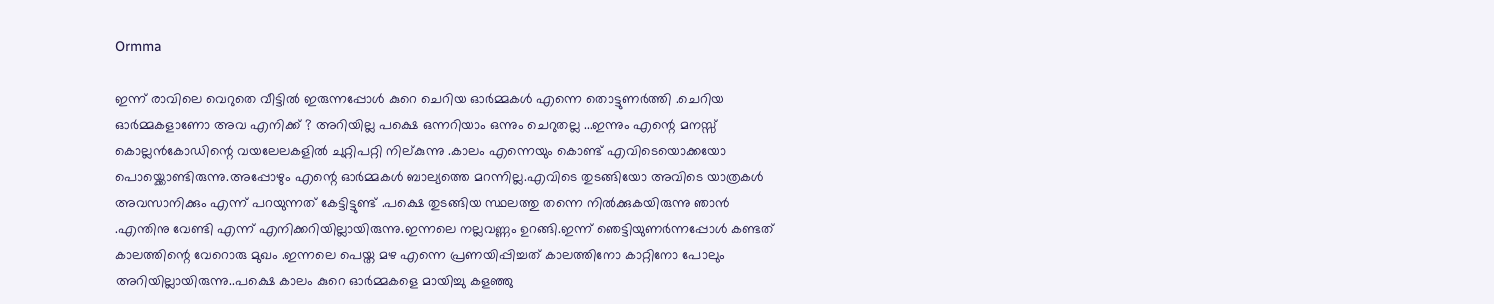Ormma

ഇന്ന് രാവിലെ വെറുതെ വീട്ടിൽ ഇരുന്നപ്പോൾ കുറെ ചെറിയ ഓർമ്മകൾ എന്നെ തൊട്ടുണർത്തി .ചെറിയ ഓർമ്മകളാണോ അവ എനിക്ക് ? അറിയില്ല പക്ഷെ ഒന്നറിയാം ഒന്നും ചെറുതല്ല ...ഇന്നും എന്റെ മനസ്സ് കൊല്ലൻകോഡിന്റെ വയലേലകളിൽ ചുറ്റിപറ്റി നില്കുന്നു .കാലം എന്നെയും കൊണ്ട് എവിടെയൊക്കയോ പൊയ്ക്കൊണ്ടിരുന്നു.അപ്പോഴും എന്റെ ഓർമ്മകൾ ബാല്യത്തെ മറന്നില്ല.എവിടെ തുടങ്ങിയോ അവിടെ യാത്രകൾ അവസാനിക്കും എന്ന് പറയുന്നത് കേട്ടിട്ടുണ്ട് .പക്ഷെ തുടങ്ങിയ സ്ഥലത്തു തന്നെ നിൽക്കുകയിരുന്നു ഞാൻ .എന്തിനു വേണ്ടി എന്ന് എനിക്കറിയില്ലായിരുന്നു.ഇന്നലെ നല്ലവണ്ണം ഉറങ്ങി.ഇന്ന് ഞെട്ടിയുണർന്നപ്പോൾ കണ്ടത് കാലത്തിന്റെ വേറൊരു മുഖം .ഇന്നലെ പെയ്ത മഴ എന്നെ പ്രണയിപ്പിച്ചത് കാലത്തിനോ കാറ്റിനോ പോലും അറിയില്ലായിരുന്നു..പക്ഷെ കാലം കുറെ ഓർമ്മകളെ മായിച്ചു കളഞ്ഞു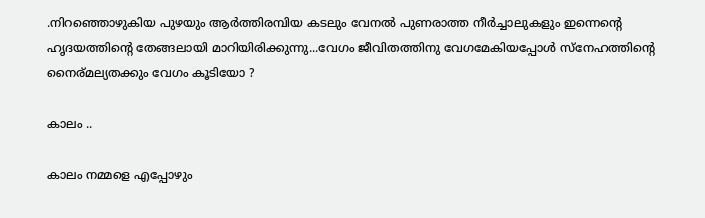.നിറഞ്ഞൊഴുകിയ പുഴയും ആർത്തിരമ്പിയ കടലും വേനൽ പുണരാത്ത നീർച്ചാലുകളും ഇന്നെന്റെ ഹൃദയത്തിന്റെ തേങ്ങലായി മാറിയിരിക്കുന്നു...വേഗം ജീവിതത്തിനു വേഗമേകിയപ്പോൾ സ്നേഹത്തിന്റെ നൈര്മല്യതക്കും വേഗം കൂടിയോ ?

കാലം ..

കാലം നമ്മളെ എപ്പോഴും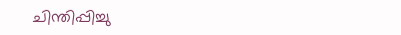ചിന്തിപ്പിച്ചു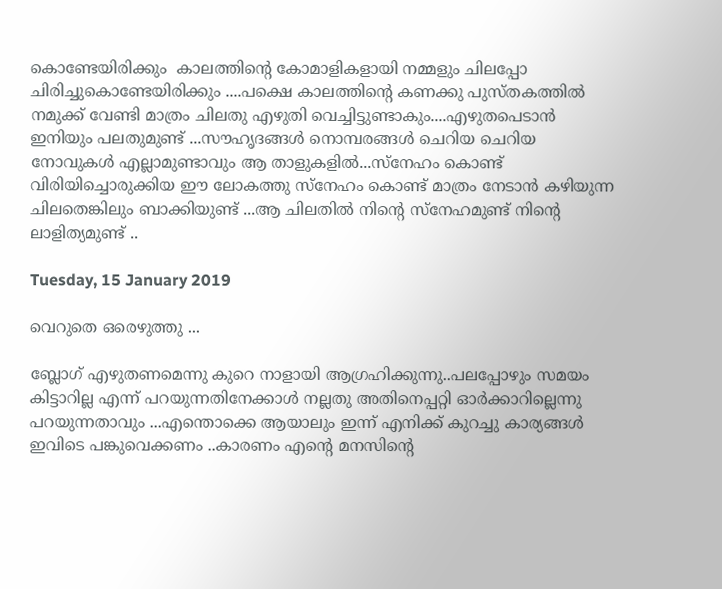കൊണ്ടേയിരിക്കും  കാലത്തിന്റെ കോമാളികളായി നമ്മളും ചിലപ്പോ ചിരിച്ചുകൊണ്ടേയിരിക്കും ....പക്ഷെ കാലത്തിന്റെ കണക്കു പുസ്തകത്തിൽ നമുക്ക് വേണ്ടി മാത്രം ചിലതു എഴുതി വെച്ചിട്ടുണ്ടാകും....എഴുതപെടാൻ ഇനിയും പലതുമുണ്ട് ...സൗഹൃദങ്ങൾ നൊമ്പരങ്ങൾ ചെറിയ ചെറിയ നോവുകൾ എല്ലാമുണ്ടാവും ആ താളുകളിൽ...സ്നേഹം കൊണ്ട് വിരിയിച്ചൊരുക്കിയ ഈ ലോകത്തു സ്നേഹം കൊണ്ട് മാത്രം നേടാൻ കഴിയുന്ന ചിലതെങ്കിലും ബാക്കിയുണ്ട് ...ആ ചിലതിൽ നിന്റെ സ്നേഹമുണ്ട് നിന്റെ ലാളിത്യമുണ്ട് ..

Tuesday, 15 January 2019

വെറുതെ ഒരെഴുത്തു ...

ബ്ലോഗ് എഴുതണമെന്നു കുറെ നാളായി ആഗ്രഹിക്കുന്നു..പലപ്പോഴും സമയം കിട്ടാറില്ല എന്ന് പറയുന്നതിനേക്കാൾ നല്ലതു അതിനെപ്പറ്റി ഓർക്കാറില്ലെന്നു പറയുന്നതാവും ...എന്തൊക്കെ ആയാലും ഇന്ന് എനിക്ക് കുറച്ചു കാര്യങ്ങൾ ഇവിടെ പങ്കുവെക്കണം ..കാരണം എന്റെ മനസിന്റെ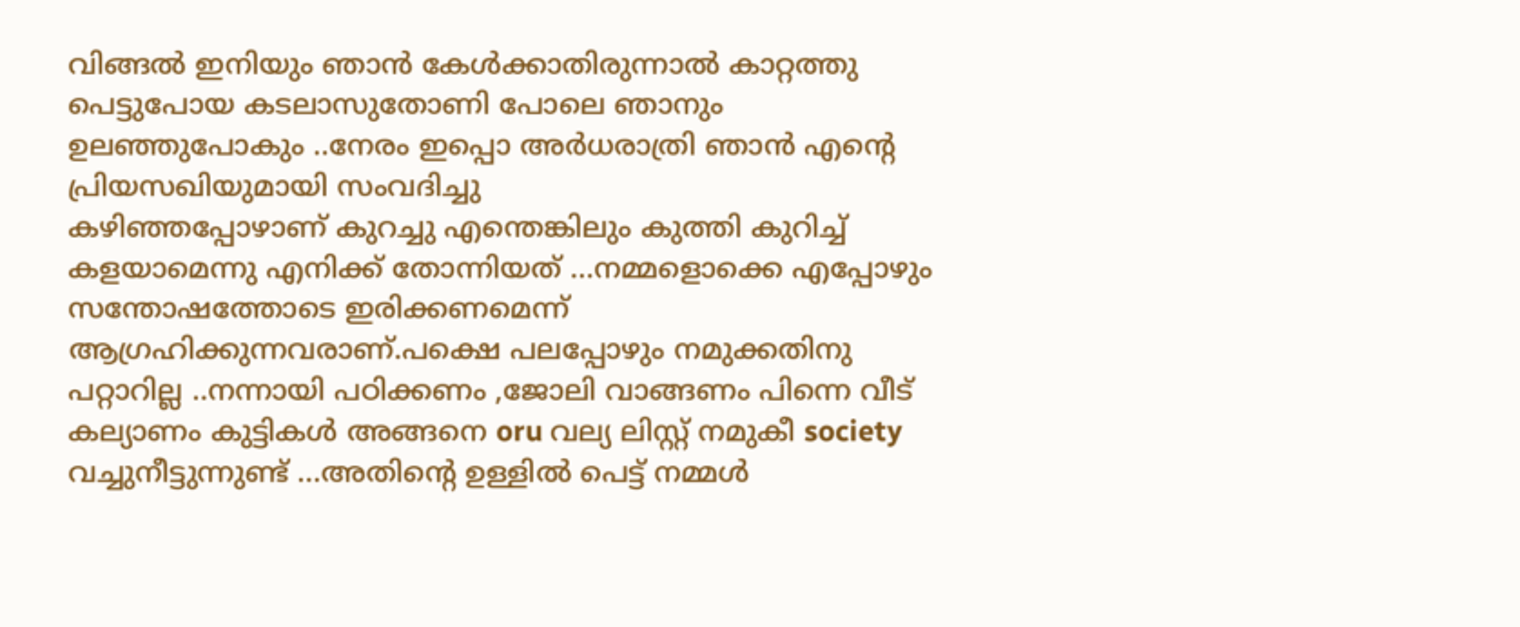വിങ്ങൽ ഇനിയും ഞാൻ കേൾക്കാതിരുന്നാൽ കാറ്റത്തു പെട്ടുപോയ കടലാസുതോണി പോലെ ഞാനും ഉലഞ്ഞുപോകും ..നേരം ഇപ്പൊ അർധരാത്രി ഞാൻ എന്റെ പ്രിയസഖിയുമായി സംവദിച്ചു
കഴിഞ്ഞപ്പോഴാണ് കുറച്ചു എന്തെങ്കിലും കുത്തി കുറിച്ച് കളയാമെന്നു എനിക്ക് തോന്നിയത് ...നമ്മളൊക്കെ എപ്പോഴും സന്തോഷത്തോടെ ഇരിക്കണമെന്ന് ആഗ്രഹിക്കുന്നവരാണ്.പക്ഷെ പലപ്പോഴും നമുക്കതിനു പറ്റാറില്ല ..നന്നായി പഠിക്കണം ,ജോലി വാങ്ങണം പിന്നെ വീട് കല്യാണം കുട്ടികൾ അങ്ങനെ oru വല്യ ലിസ്റ്റ് നമുകീ society വച്ചുനീട്ടുന്നുണ്ട് ...അതിന്റെ ഉള്ളിൽ പെട്ട് നമ്മൾ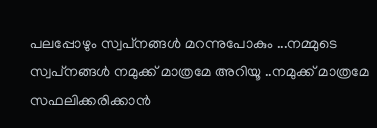പലപ്പോഴും സ്വപ്‌നങ്ങൾ മറന്നുപോകും ...നമ്മുടെ സ്വപ്‌നങ്ങൾ നമുക്ക് മാത്രമേ അറിയൂ ..നമുക്ക് മാത്രമേ സഫലിക്കരിക്കാൻ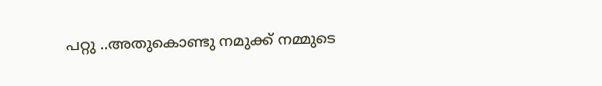പറ്റു ..അതുകൊണ്ടു നമുക്ക് നമ്മുടെ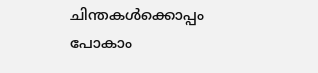ചിന്തകൾക്കൊപ്പം പോകാം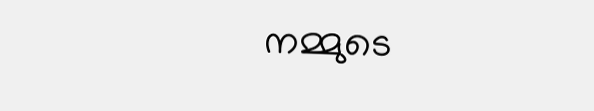നമ്മുടെ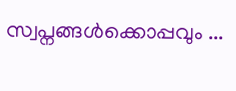സ്വപ്നങ്ങൾക്കൊപ്പവും ...